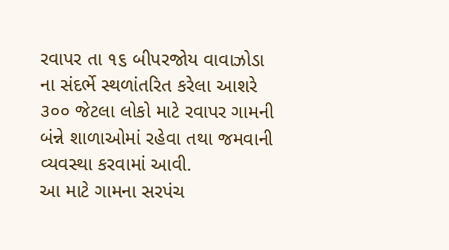રવાપર તા ૧૬ બીપરજોય વાવાઝોડા ના સંદર્ભે સ્થળાંતરિત કરેલા આશરે ૩૦૦ જેટલા લોકો માટે રવાપર ગામની બંન્ને શાળાઓમાં રહેવા તથા જમવાની વ્યવસ્થા કરવામાં આવી.
આ માટે ગામના સરપંચ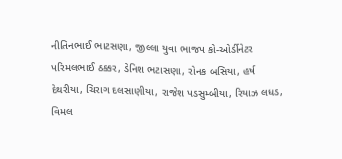નીતિનભાઈ ભાટસણા, જીલ્લા યુવા ભાજપ કો-ઓર્ડીનેટર પરિમલભાઈ ઠક્કર, ડેનિશ ભટાસણા, રોનક બસિયા, હર્ષ દેથરીયા, ચિરાગ દલસાણીયા, રાજેશ પડસુમ્બીયા, રિયાઝ લધડ, વિમલ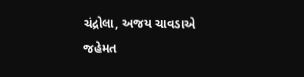ચંદ્રોલા, અજય ચાવડાએ જહેમત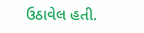ઉઠાવેલ હતી.